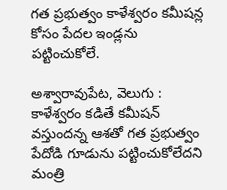గత ప్రభుత్వం కాళేశ్వరం కమీషన్ల కోసం పేదల ఇండ్లను పట్టించుకోలే.

అశ్వారావుపేట, వెలుగు : కాళేశ్వరం కడితే కమీషన్‌‌‌‌ వస్తుందన్న ఆశతో గత ప్రభుత్వం పేదోడి గూడును పట్టించుకోలేదని మంత్రి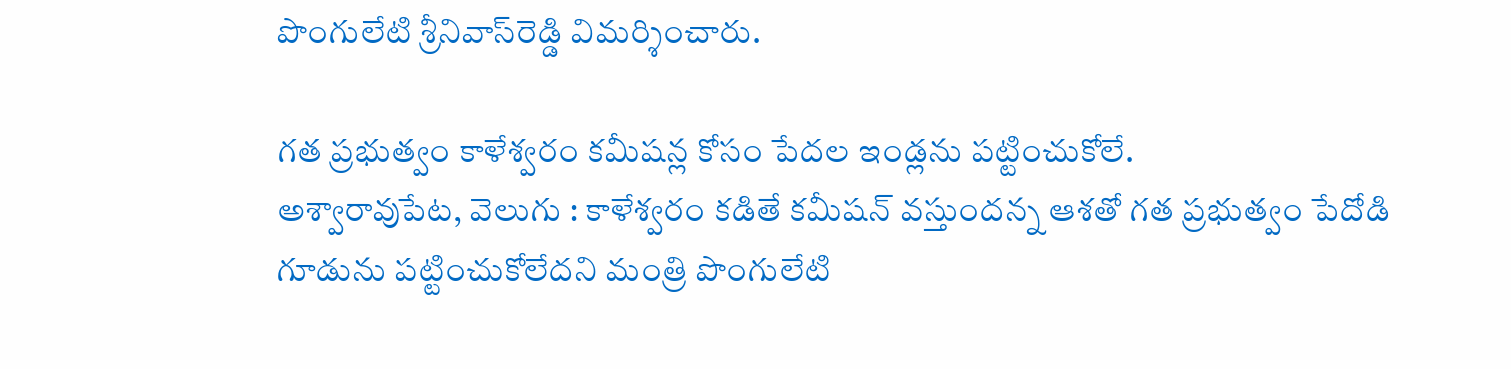పొంగులేటి శ్రీనివాస్‌‌‌‌రెడ్డి విమర్శించారు.

గత ప్రభుత్వం కాళేశ్వరం కమీషన్ల కోసం పేదల ఇండ్లను పట్టించుకోలే.
అశ్వారావుపేట, వెలుగు : కాళేశ్వరం కడితే కమీషన్‌‌‌‌ వస్తుందన్న ఆశతో గత ప్రభుత్వం పేదోడి గూడును పట్టించుకోలేదని మంత్రి పొంగులేటి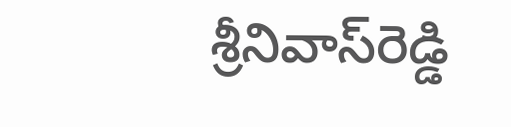శ్రీనివాస్‌‌‌‌రెడ్డి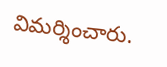విమర్శించారు.